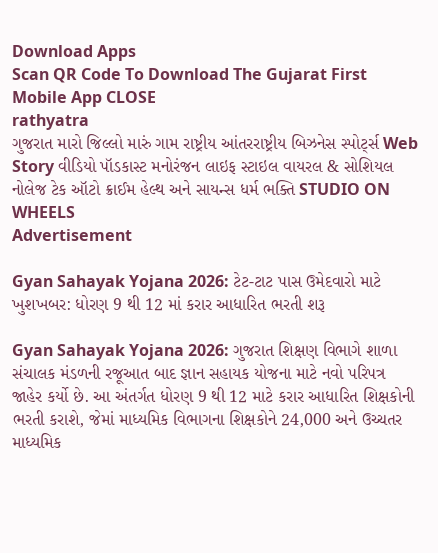Download Apps
Scan QR Code To Download The Gujarat First Mobile App CLOSE
rathyatra
ગુજરાત મારો જિલ્લો મારું ગામ રાષ્ટ્રીય આંતરરાષ્ટ્રીય બિઝનેસ સ્પોર્ટ્સ Web Story વીડિયો પૉડકાસ્ટ મનોરંજન લાઇફ સ્ટાઇલ વાયરલ & સોશિયલ નોલેજ ટેક ઑટો ક્રાઈમ હેલ્થ અને સાયન્સ ધર્મ ભક્તિ STUDIO ON WHEELS
Advertisement

Gyan Sahayak Yojana 2026: ટેટ-ટાટ પાસ ઉમેદવારો માટે ખુશખબર: ધોરણ 9 થી 12 માં કરાર આધારિત ભરતી શરૂ

Gyan Sahayak Yojana 2026: ગુજરાત શિક્ષણ વિભાગે શાળા સંચાલક મંડળની રજૂઆત બાદ જ્ઞાન સહાયક યોજના માટે નવો પરિપત્ર જાહેર કર્યો છે. આ અંતર્ગત ધોરણ 9 થી 12 માટે કરાર આધારિત શિક્ષકોની ભરતી કરાશે, જેમાં માધ્યમિક વિભાગના શિક્ષકોને 24,000 અને ઉચ્ચતર માધ્યમિક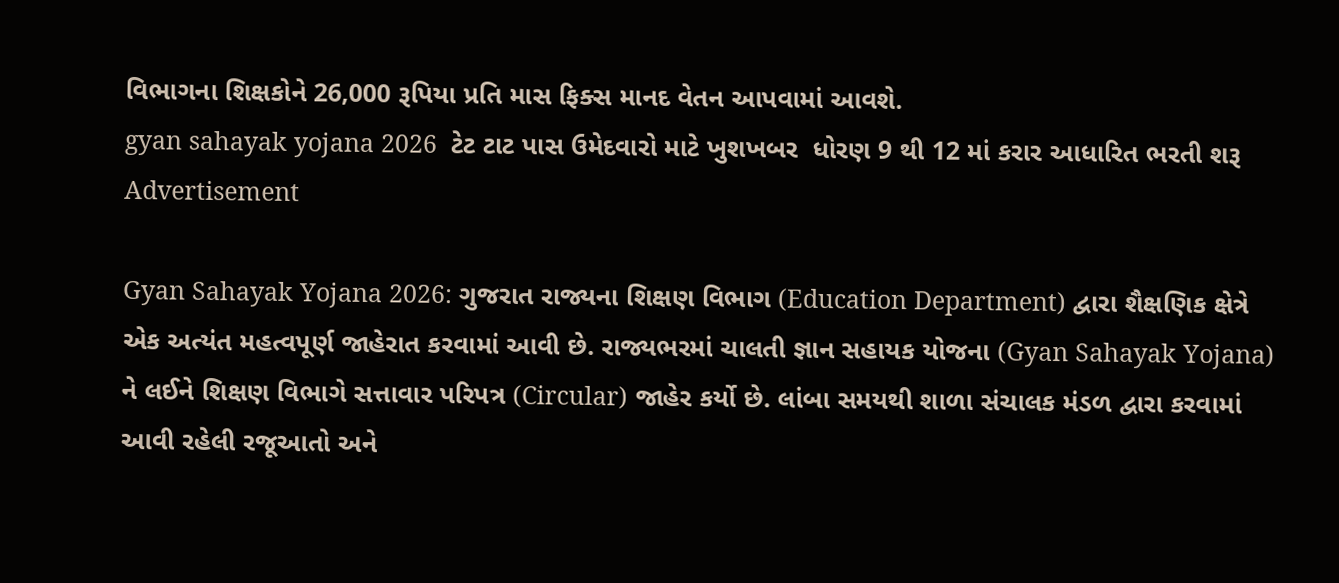વિભાગના શિક્ષકોને 26,000 રૂપિયા પ્રતિ માસ ફિક્સ માનદ વેતન આપવામાં આવશે.
gyan sahayak yojana 2026  ટેટ ટાટ પાસ ઉમેદવારો માટે ખુશખબર  ધોરણ 9 થી 12 માં કરાર આધારિત ભરતી શરૂ
Advertisement

Gyan Sahayak Yojana 2026: ગુજરાત રાજ્યના શિક્ષણ વિભાગ (Education Department) દ્વારા શૈક્ષણિક ક્ષેત્રે એક અત્યંત મહત્વપૂર્ણ જાહેરાત કરવામાં આવી છે. રાજ્યભરમાં ચાલતી જ્ઞાન સહાયક યોજના (Gyan Sahayak Yojana) ને લઈને શિક્ષણ વિભાગે સત્તાવાર પરિપત્ર (Circular) જાહેર કર્યો છે. લાંબા સમયથી શાળા સંચાલક મંડળ દ્વારા કરવામાં આવી રહેલી રજૂઆતો અને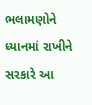ભલામણોને ધ્યાનમાં રાખીને સરકારે આ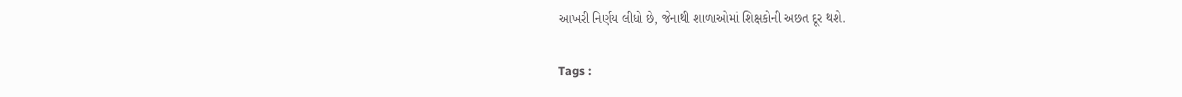આખરી નિર્ણય લીધો છે, જેનાથી શાળાઓમાં શિક્ષકોની અછત દૂર થશે.

Tags :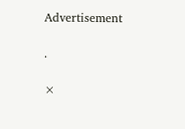Advertisement

.

×